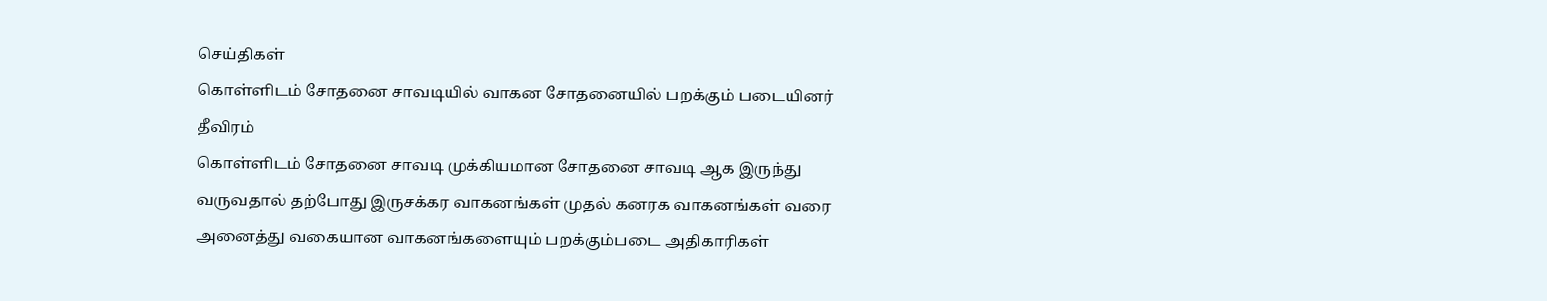செய்திகள்
கொள்ளிடம் சோதனை சாவடியில் வாகன சோதனையில் பறக்கும் படையினர் தீவிரம்
கொள்ளிடம் சோதனை சாவடி முக்கியமான சோதனை சாவடி ஆக இருந்து வருவதால் தற்போது இருசக்கர வாகனங்கள் முதல் கனரக வாகனங்கள் வரை அனைத்து வகையான வாகனங்களையும் பறக்கும்படை அதிகாரிகள்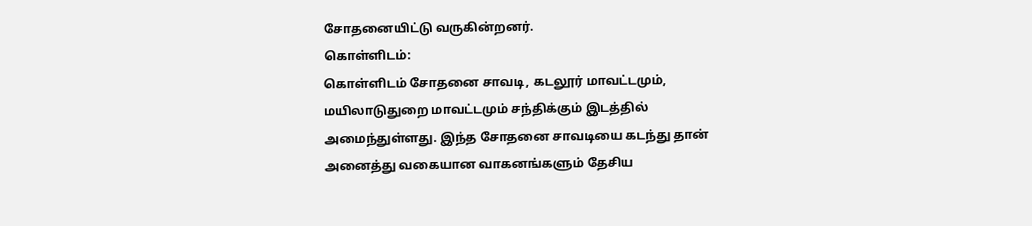சோதனையிட்டு வருகின்றனர்.
கொள்ளிடம்:
கொள்ளிடம் சோதனை சாவடி, கடலூர் மாவட்டமும், மயிலாடுதுறை மாவட்டமும் சந்திக்கும் இடத்தில் அமைந்துள்ளது. இந்த சோதனை சாவடியை கடந்து தான் அனைத்து வகையான வாகனங்களும் தேசிய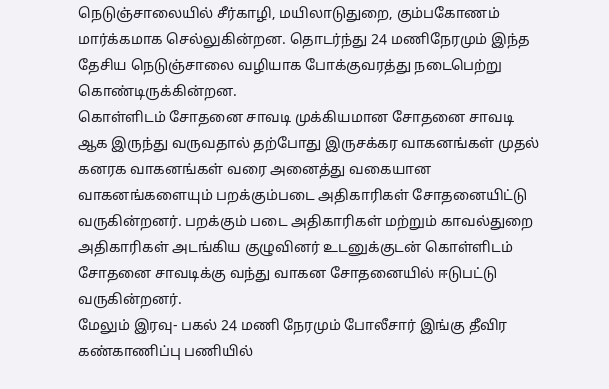நெடுஞ்சாலையில் சீர்காழி, மயிலாடுதுறை, கும்பகோணம் மார்க்கமாக செல்லுகின்றன. தொடர்ந்து 24 மணிநேரமும் இந்த தேசிய நெடுஞ்சாலை வழியாக போக்குவரத்து நடைபெற்று கொண்டிருக்கின்றன.
கொள்ளிடம் சோதனை சாவடி முக்கியமான சோதனை சாவடி ஆக இருந்து வருவதால் தற்போது இருசக்கர வாகனங்கள் முதல் கனரக வாகனங்கள் வரை அனைத்து வகையான வாகனங்களையும் பறக்கும்படை அதிகாரிகள் சோதனையிட்டு வருகின்றனர். பறக்கும் படை அதிகாரிகள் மற்றும் காவல்துறை அதிகாரிகள் அடங்கிய குழுவினர் உடனுக்குடன் கொள்ளிடம் சோதனை சாவடிக்கு வந்து வாகன சோதனையில் ஈடுபட்டு வருகின்றனர்.
மேலும் இரவு- பகல் 24 மணி நேரமும் போலீசார் இங்கு தீவிர கண்காணிப்பு பணியில்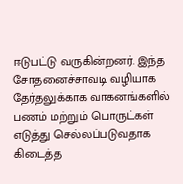ஈடுபட்டு வருகின்றனர். இந்த சோதனைச்சாவடி வழியாக தேர்தலுக்காக வாகனங்களில் பணம் மற்றும் பொருட்கள் எடுத்து செல்லப்படுவதாக கிடைத்த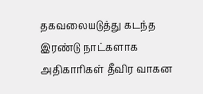தகவலையடுத்து கடந்த இரண்டு நாட்களாக அதிகாரிகள் தீவிர வாகன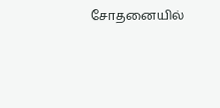சோதனையில்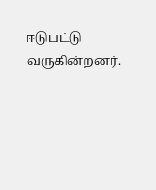ஈடுபட்டு வருகின்றனர்.